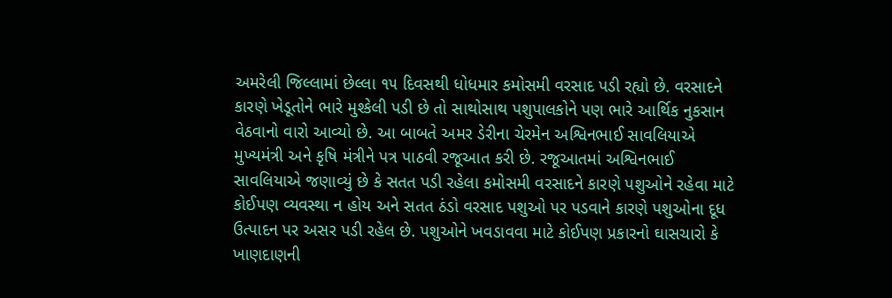અમરેલી જિલ્લામાં છેલ્લા ૧૫ દિવસથી ધોધમાર કમોસમી વરસાદ પડી રહ્યો છે. વરસાદને કારણે ખેડૂતોને ભારે મુશ્કેલી પડી છે તો સાથોસાથ પશુપાલકોને પણ ભારે આર્થિક નુકસાન વેઠવાનો વારો આવ્યો છે. આ બાબતે અમર ડેરીના ચેરમેન અશ્વિનભાઈ સાવલિયાએ મુખ્યમંત્રી અને કૃષિ મંત્રીને પત્ર પાઠવી રજૂઆત કરી છે. રજૂઆતમાં અશ્વિનભાઈ સાવલિયાએ જણાવ્યું છે કે સતત પડી રહેલા કમોસમી વરસાદને કારણે પશુઓને રહેવા માટે કોઈપણ વ્યવસ્થા ન હોય અને સતત ઠંડો વરસાદ પશુઓ પર પડવાને કારણે પશુઓના દૂધ ઉત્પાદન પર અસર પડી રહેલ છે. પશુઓને ખવડાવવા માટે કોઈપણ પ્રકારનો ઘાસચારો કે ખાણદાણની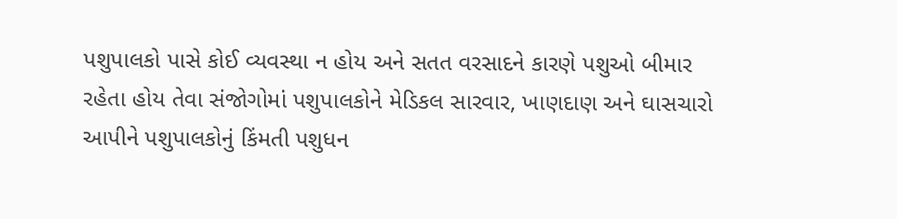પશુપાલકો પાસે કોઈ વ્યવસ્થા ન હોય અને સતત વરસાદને કારણે પશુઓ બીમાર રહેતા હોય તેવા સંજોગોમાં પશુપાલકોને મેડિકલ સારવાર, ખાણદાણ અને ઘાસચારો આપીને પશુપાલકોનું કિંમતી પશુધન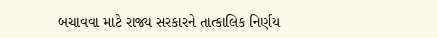બચાવવા માટે રાજ્ય સરકારને તાત્કાલિક નિર્ણય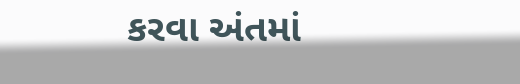કરવા અંતમાં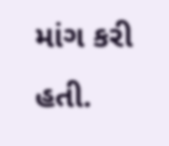માંગ કરી હતી.